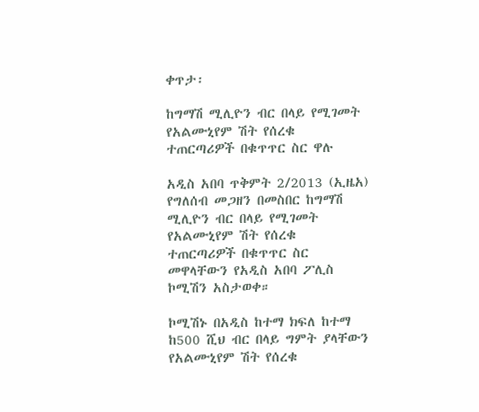ቀጥታ፡

ከግማሽ ሚሊዮን ብር በላይ የሚገመት የአልሙኒየም ሽት የሰረቁ ተጠርጣሪዎች በቁጥጥር ስር ዋሉ

አዲስ አበባ ጥቅምት 2/2013 (ኢዜአ) የግለሰብ መጋዘን በመስበር ከግማሽ ሚሊዮን ብር በላይ የሚገመት የአልሙኒየም ሽት የሰረቁ ተጠርጣሪዎች በቁጥጥር ስር መዋላቸውን የአዲስ አበባ ፖሊስ ኮሚሽን አስታወቀ።

ኮሚሽኑ በአዲስ ከተማ ክፍለ ከተማ ከ500 ሺህ ብር በላይ ግምት ያላቸውን የአልሙኒየም ሽት የሰረቁ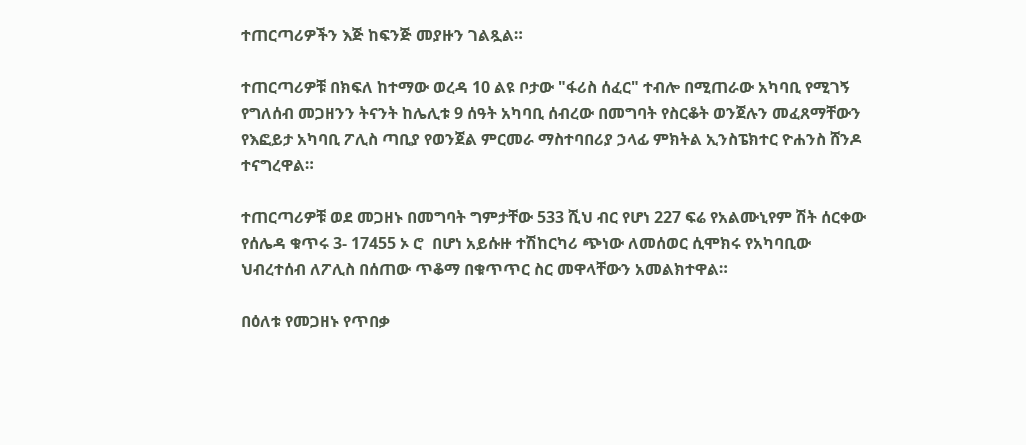ተጠርጣሪዎችን እጅ ከፍንጅ መያዙን ገልጿል።

ተጠርጣሪዎቹ በክፍለ ከተማው ወረዳ 10 ልዩ ቦታው "ፋሪስ ሰፈር" ተብሎ በሚጠራው አካባቢ የሚገኝ የግለሰብ መጋዘንን ትናንት ከሌሊቱ 9 ሰዓት አካባቢ ሰብረው በመግባት የስርቆት ወንጀሉን መፈጸማቸውን የእፎይታ አካባቢ ፖሊስ ጣቢያ የወንጀል ምርመራ ማስተባበሪያ ኃላፊ ምክትል ኢንስፔክተር ዮሐንስ ሸንዶ ተናግረዋል።

ተጠርጣሪዎቹ ወደ መጋዘኑ በመግባት ግምታቸው 533 ሺህ ብር የሆነ 227 ፍሬ የአልሙኒየም ሽት ሰርቀው የሰሌዳ ቁጥሩ 3- 17455 ኦ ሮ  በሆነ አይሱዙ ተሽከርካሪ ጭነው ለመሰወር ሲሞክሩ የአካባቢው ህብረተሰብ ለፖሊስ በሰጠው ጥቆማ በቁጥጥር ስር መዋላቸውን አመልክተዋል።

በዕለቱ የመጋዘኑ የጥበቃ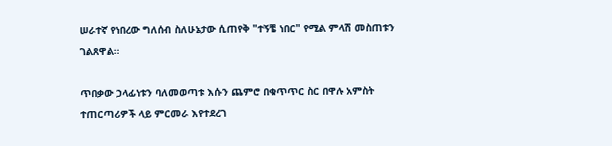ሠራተኛ የነበረው ግለሰብ ስለሁኔታው ሲጠየቅ "ተኝቼ ነበር" የሚል ምላሽ መስጠቱን ገልጸዋል።

ጥበቃው ኃላፊነቱን ባለመወጣቱ እሱን ጨምሮ በቁጥጥር ስር በዋሉ አምስት ተጠርጣሪዎች ላይ ምርመራ እየተደረገ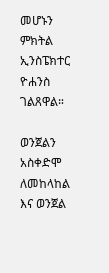መሆኑን ምክትል ኢንስፔክተር ዮሐንስ ገልጸዋል።

ወንጀልን አስቀድሞ ለመከላከል እና ወንጀል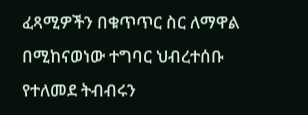ፈጻሚዎችን በቁጥጥር ስር ለማዋል በሚከናወነው ተግባር ህብረተሰቡ የተለመደ ትብብሩን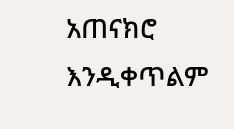አጠናክሮ እንዲቀጥልም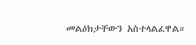መልዕክታቸውን አስተላልፈዋል።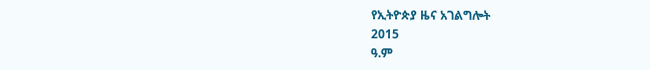የኢትዮጵያ ዜና አገልግሎት
2015
ዓ.ም